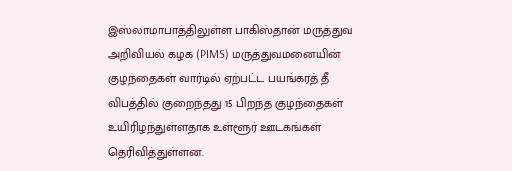இஸ்லாமாபாத்திலுள்ள பாகிஸ்தான் மருத்துவ அறிவியல் கழக (PIMS) மருத்துவமனையின் குழந்தைகள் வார்டில் ஏற்பட்ட பயங்கரத் தீ விபத்தில் குறைந்தது 15 பிறந்த குழந்தைகள் உயிரிழந்துள்ளதாக உள்ளூர் ஊடகங்கள் தெரிவித்துள்ளன.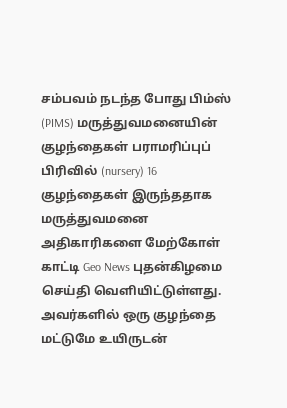சம்பவம் நடந்த போது பிம்ஸ் (PIMS) மருத்துவமனையின் குழந்தைகள் பராமரிப்புப் பிரிவில் (nursery) 16 குழந்தைகள் இருந்ததாக மருத்துவமனை அதிகாரிகளை மேற்கோள் காட்டி Geo News புதன்கிழமை செய்தி வெளியிட்டுள்ளது.
அவர்களில் ஒரு குழந்தை மட்டுமே உயிருடன்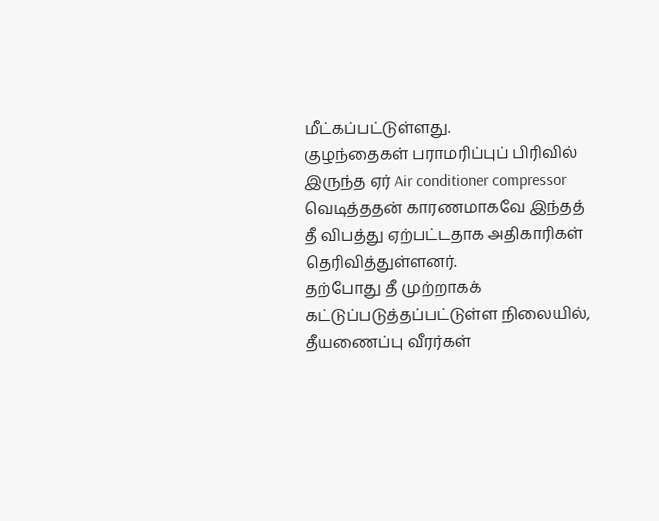மீட்கப்பட்டுள்ளது.
குழந்தைகள் பராமரிப்புப் பிரிவில் இருந்த ஏர் Air conditioner compressor வெடித்ததன் காரணமாகவே இந்தத் தீ விபத்து ஏற்பட்டதாக அதிகாரிகள் தெரிவித்துள்ளனர்.
தற்போது தீ முற்றாகக் கட்டுப்படுத்தப்பட்டுள்ள நிலையில், தீயணைப்பு வீரர்கள்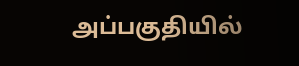அப்பகுதியில்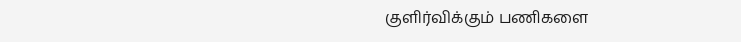குளிர்விக்கும் பணிகளை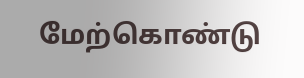மேற்கொண்டு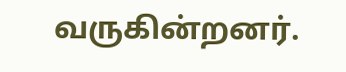வருகின்றனர்.